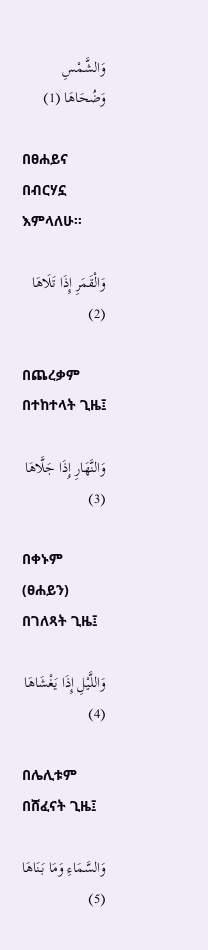وَالشَّمْسِ وَضُحَاهَا (1)

በፀሐይና በብርሃኗ እምላለሁ፡፡

وَالْقَمَرِ إِذَا تَلَاهَا (2)

በጨረቃም በተከተላት ጊዜ፤

وَالنَّهَارِ إِذَا جَلَّاهَا (3)

በቀኑም (ፀሐይን) በገለጻት ጊዜ፤

وَاللَّيْلِ إِذَا يَغْشَاهَا (4)

በሌሊቱም በሸፈናት ጊዜ፤

وَالسَّمَاءِ وَمَا بَنَاهَا (5)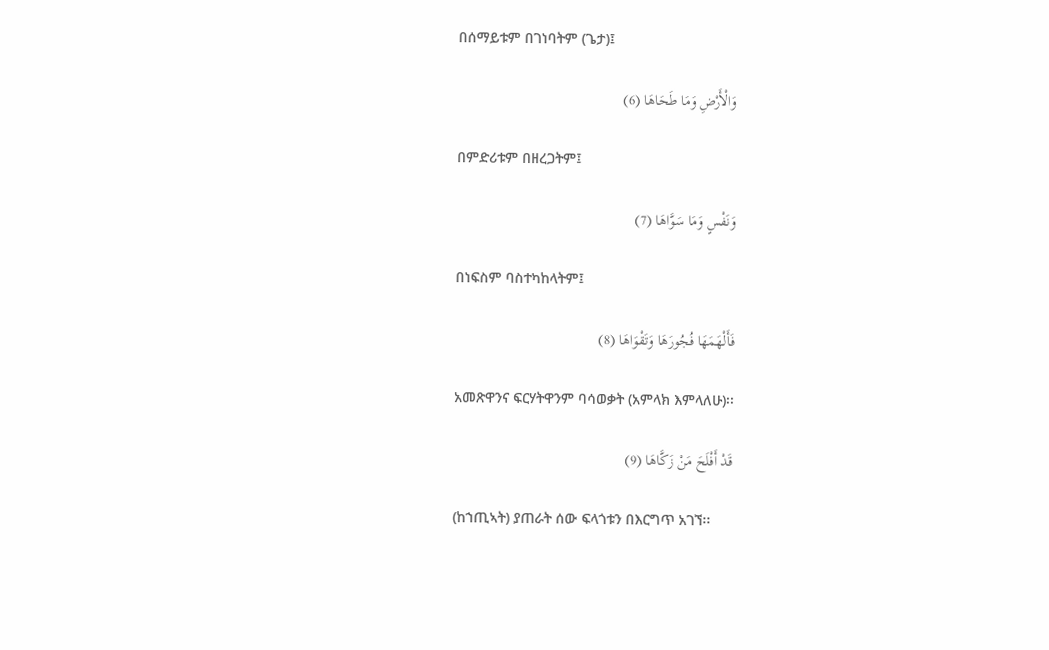በሰማይቱም በገነባትም (ጌታ)፤

وَالْأَرْضِ وَمَا طَحَاهَا (6)

በምድሪቱም በዘረጋትም፤

وَنَفْسٍ وَمَا سَوَّاهَا (7)

በነፍስም ባስተካከላትም፤

فَأَلْهَمَهَا فُجُورَهَا وَتَقْوَاهَا (8)

አመጽዋንና ፍርሃትዋንም ባሳወቃት (አምላክ እምላለሁ)፡፡

قَدْ أَفْلَحَ مَنْ زَكَّاهَا (9)

(ከኀጢኣት) ያጠራት ሰው ፍላጎቱን በእርግጥ አገኘ፡፡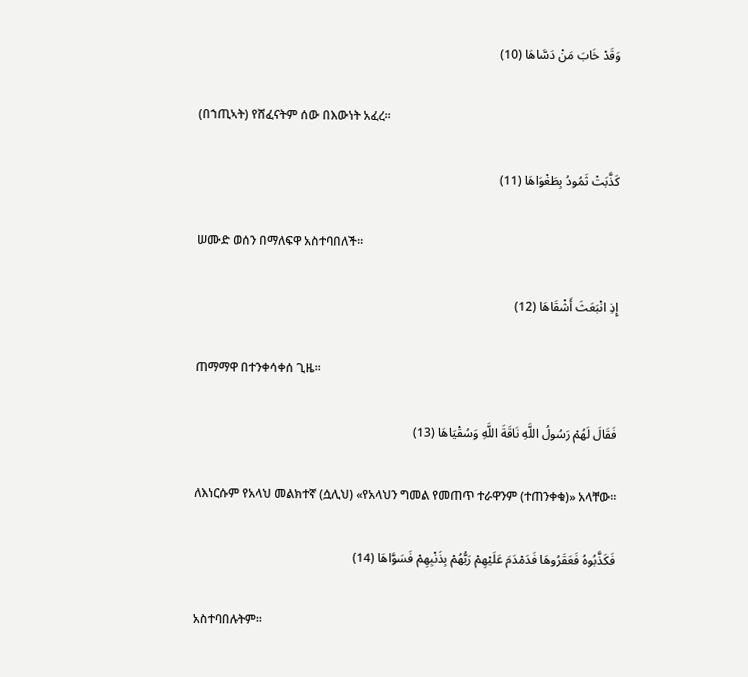وَقَدْ خَابَ مَنْ دَسَّاهَا (10)

(በኀጢኣት) የሸፈናትም ሰው በእውነት አፈረ፡፡

كَذَّبَتْ ثَمُودُ بِطَغْوَاهَا (11)

ሠሙድ ወሰን በማለፍዋ አስተባበለች፡፡

إِذِ انْبَعَثَ أَشْقَاهَا (12)

ጠማማዋ በተንቀሳቀሰ ጊዜ፡፡

فَقَالَ لَهُمْ رَسُولُ اللَّهِ نَاقَةَ اللَّهِ وَسُقْيَاهَا (13)

ለእነርሱም የአላህ መልክተኛ (ሷሊህ) «የአላህን ግመል የመጠጥ ተራዋንም (ተጠንቀቁ)» አላቸው፡፡

فَكَذَّبُوهُ فَعَقَرُوهَا فَدَمْدَمَ عَلَيْهِمْ رَبُّهُمْ بِذَنْبِهِمْ فَسَوَّاهَا (14)

አስተባበሉትም፡፡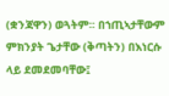(ቋንጃዋን) ወጓትም፡፡ በኀጢኣታቸውም ምክንያት ጌታቸው (ቅጣትን) በእነርሱ ላይ ደመደመባቸው፤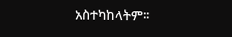አስተካከላትም፡፡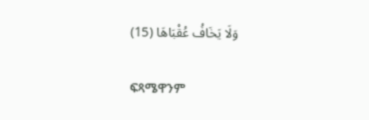وَلَا يَخَافُ عُقْبَاهَا (15)

ፍጻሜዋንም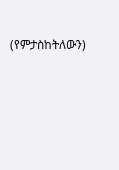(የምታስከትለውን)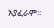አያፈራም፡፡